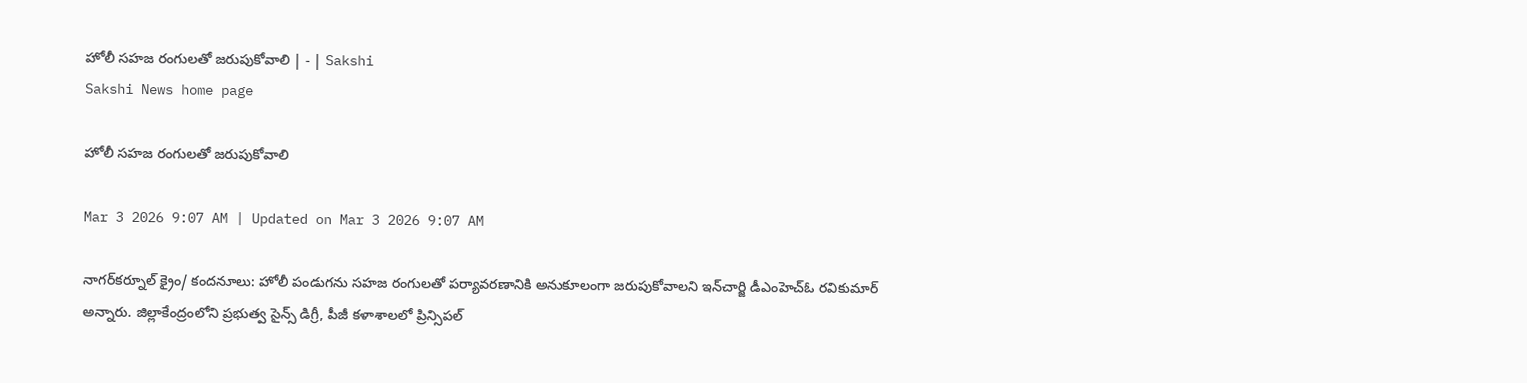హోలీ సహజ రంగులతో జరుపుకోవాలి | - | Sakshi
Sakshi News home page

హోలీ సహజ రంగులతో జరుపుకోవాలి

Mar 3 2026 9:07 AM | Updated on Mar 3 2026 9:07 AM

నాగర్‌కర్నూల్‌ క్రైం/ కందనూలు: హోలీ పండుగను సహజ రంగులతో పర్యావరణానికి అనుకూలంగా జరుపుకోవాలని ఇన్‌చార్జి డీఎంహెచ్‌ఓ రవికుమార్‌ అన్నారు. జిల్లాకేంద్రంలోని ప్రభుత్వ సైన్స్‌ డిగ్రీ, పీజీ కళాశాలలో ప్రిన్సిపల్‌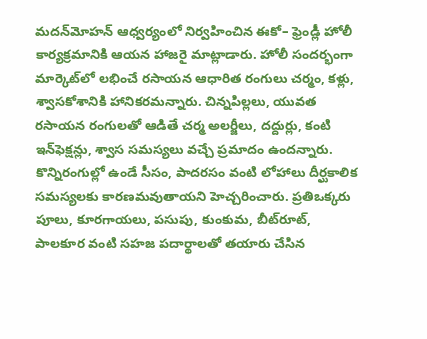మదన్‌మోహన్‌ ఆధ్వర్యంలో నిర్వహించిన ఈకో– ఫ్రెండ్లీ హోలీ కార్యక్రమానికి ఆయన హాజరై మాట్లాడారు. హోలీ సందర్భంగా మార్కెట్‌లో లభించే రసాయన ఆధారిత రంగులు చర్మం, కళ్లు, శ్వాసకోశానికి హానికరమన్నారు. చిన్నపిల్లలు, యువత రసాయన రంగులతో ఆడితే చర్మ అలర్జీలు, దద్దుర్లు, కంటి ఇన్‌ఫెక్షన్లు, శ్వాస సమస్యలు వచ్చే ప్రమాదం ఉందన్నారు. కొన్నిరంగుల్లో ఉండే సీసం, పాదరసం వంటి లోహాలు దీర్ఘకాలిక సమస్యలకు కారణమవుతాయని హెచ్చరించారు. ప్రతిఒక్కరు పూలు, కూరగాయలు, పసుపు, కుంకుమ, బీట్‌రూట్‌, పాలకూర వంటి సహజ పదార్థాలతో తయారు చేసిన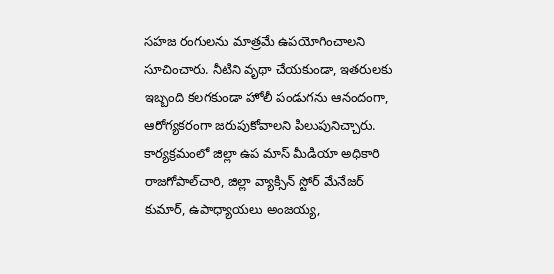సహజ రంగులను మాత్రమే ఉపయోగించాలని సూచించారు. నీటిని వృథా చేయకుండా, ఇతరులకు ఇబ్బంది కలగకుండా హోలీ పండుగను ఆనందంగా, ఆరోగ్యకరంగా జరుపుకోవాలని పిలుపునిచ్చారు. కార్యక్రమంలో జిల్లా ఉప మాస్‌ మీడియా అధికారి రాజగోపాల్‌చారి, జిల్లా వ్యాక్సిన్‌ స్టోర్‌ మేనేజర్‌ కుమార్‌, ఉపాధ్యాయలు అంజయ్య,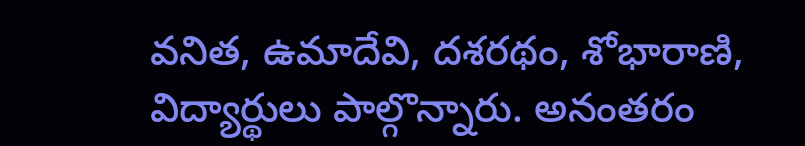వనిత, ఉమాదేవి, దశరథం, శోభారాణి, విద్యార్థులు పాల్గొన్నారు. అనంతరం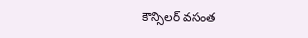కౌన్సిలర్‌ వసంత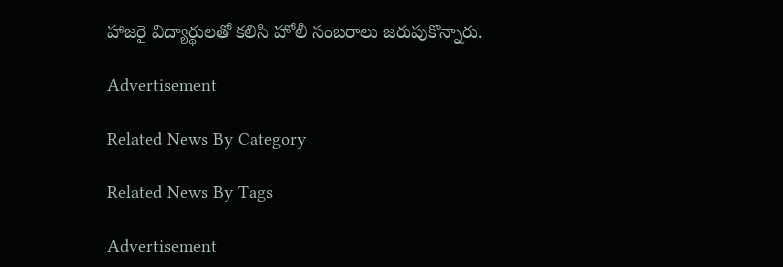హాజరై విద్యార్థులతో కలిసి హోలీ సంబరాలు జరుపుకొన్నారు.

Advertisement

Related News By Category

Related News By Tags

Advertisement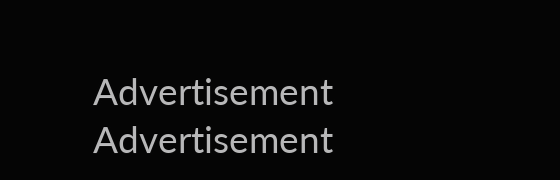Advertisement
Advertisement